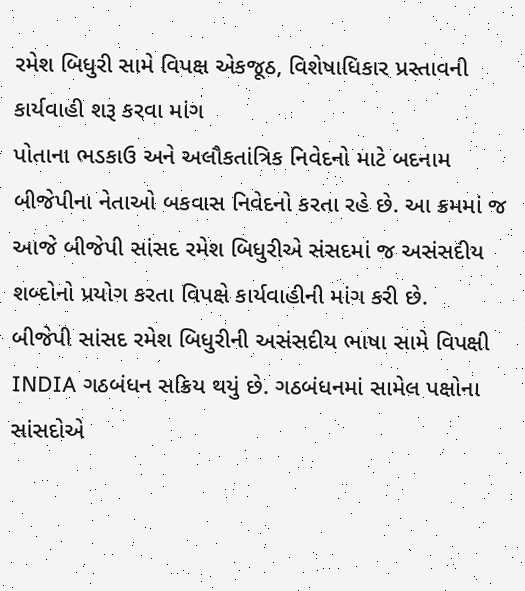રમેશ બિધુરી સામે વિપક્ષ એકજૂઠ, વિશેષાધિકાર પ્રસ્તાવની કાર્યવાહી શરૂ કરવા માંગ
પોતાના ભડકાઉ અને અલૌકતાંત્રિક નિવેદનો માટે બદનામ બીજેપીના નેતાઓ બકવાસ નિવેદનો કરતા રહે છે. આ ક્રમમાં જ આજે બીજેપી સાંસદ રમેશ બિધુરીએ સંસદમાં જ અસંસદીય શબ્દોનો પ્રયોગ કરતા વિપક્ષે કાર્યવાહીની માંગ કરી છે.
બીજેપી સાંસદ રમેશ બિધુરીની અસંસદીય ભાષા સામે વિપક્ષી INDIA ગઠબંધન સક્રિય થયું છે. ગઠબંધનમાં સામેલ પક્ષોના સાંસદોએ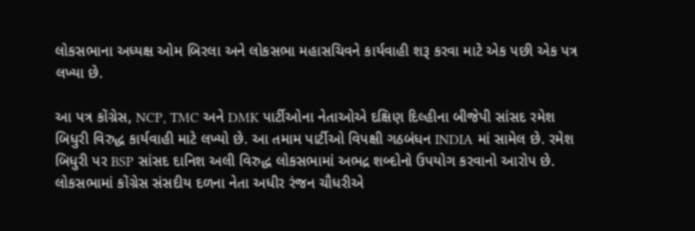લોકસભાના અધ્યક્ષ ઓમ બિરલા અને લોકસભા મહાસચિવને કાર્યવાહી શરૂ કરવા માટે એક પછી એક પત્ર લખ્યા છે.

આ પત્ર કોંગ્રેસ, NCP, TMC અને DMK પાર્ટીઓના નેતાઓએ દક્ષિણ દિલ્હીના બીજેપી સાંસદ રમેશ બિધુરી વિરુદ્ધ કાર્યવાહી માટે લખ્યો છે. આ તમામ પાર્ટીઓ વિપક્ષી ગઠબંધન INDIA માં સામેલ છે. રમેશ બિધુરી પર BSP સાંસદ દાનિશ અલી વિરુદ્ધ લોકસભામાં અભદ્ર શબ્દોનો ઉપયોગ કરવાનો આરોપ છે.
લોકસભામાં કોંગ્રેસ સંસદીય દળના નેતા અધીર રંજન ચૌધરીએ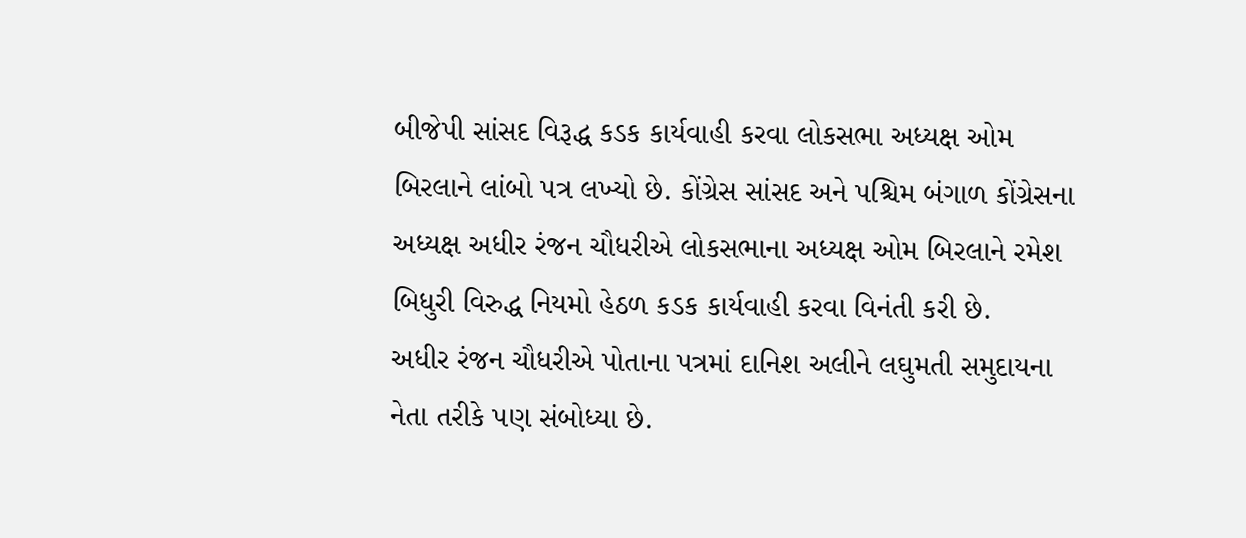બીજેપી સાંસદ વિરૂદ્ધ કડક કાર્યવાહી કરવા લોકસભા અધ્યક્ષ ઓમ બિરલાને લાંબો પત્ર લખ્યો છે. કોંગ્રેસ સાંસદ અને પશ્ચિમ બંગાળ કોંગ્રેસના અધ્યક્ષ અધીર રંજન ચૌધરીએ લોકસભાના અધ્યક્ષ ઓમ બિરલાને રમેશ બિધુરી વિરુદ્ધ નિયમો હેઠળ કડક કાર્યવાહી કરવા વિનંતી કરી છે.
અધીર રંજન ચૌધરીએ પોતાના પત્રમાં દાનિશ અલીને લઘુમતી સમુદાયના નેતા તરીકે પણ સંબોધ્યા છે.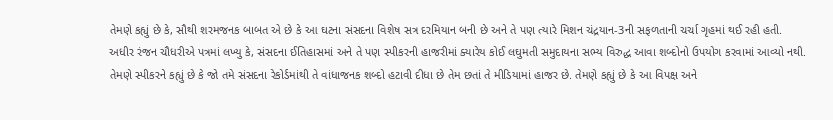તેમણે કહ્યું છે કે, સૌથી શરમજનક બાબત એ છે કે આ ઘટના સંસદના વિશેષ સત્ર દરમિયાન બની છે અને તે પણ ત્યારે મિશન ચંદ્રયાન-3ની સફળતાની ચર્ચા ગૃહમાં થઈ રહી હતી.
અધીર રંજન ચૌધરીએ પત્રમાં લખ્યુ કે, સંસદના ઈતિહાસમાં અને તે પણ સ્પીકરની હાજરીમાં ક્યારેય કોઈ લઘુમતી સમુદાયના સભ્ય વિરુદ્ધ આવા શબ્દોનો ઉપયોગ કરવામાં આવ્યો નથી.
તેમણે સ્પીકરને કહ્યું છે કે જો તમે સંસદના રેકોર્ડમાંથી તે વાંધાજનક શબ્દો હટાવી દીધા છે તેમ છતાં તે મીડિયામાં હાજર છે. તેમણે કહ્યું છે કે આ વિપક્ષ અને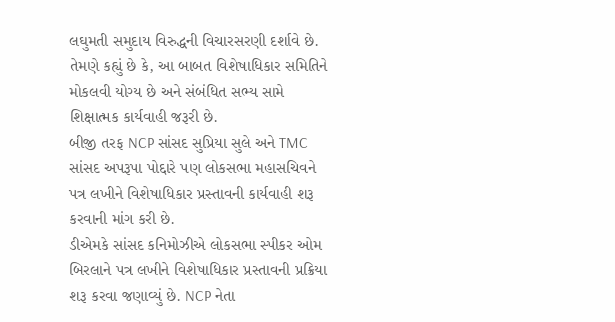લઘુમતી સમુદાય વિરુદ્ધની વિચારસરણી દર્શાવે છે.
તેમણે કહ્યું છે કે, આ બાબત વિશેષાધિકાર સમિતિને મોકલવી યોગ્ય છે અને સંબંધિત સભ્ય સામે શિક્ષાત્મક કાર્યવાહી જરૂરી છે.
બીજી તરફ NCP સાંસદ સુપ્રિયા સુલે અને TMC સાંસદ અપરૂપા પોદ્દારે પણ લોકસભા મહાસચિવને પત્ર લખીને વિશેષાધિકાર પ્રસ્તાવની કાર્યવાહી શરૂ કરવાની માંગ કરી છે.
ડીએમકે સાંસદ કનિમોઝીએ લોકસભા સ્પીકર ઓમ બિરલાને પત્ર લખીને વિશેષાધિકાર પ્રસ્તાવની પ્રક્રિયા શરૂ કરવા જણાવ્યું છે. NCP નેતા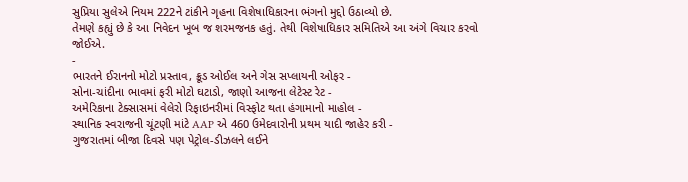સુપ્રિયા સુલેએ નિયમ 222ને ટાંકીને ગૃહના વિશેષાધિકારના ભંગનો મુદ્દો ઉઠાવ્યો છે.
તેમણે કહ્યું છે કે આ નિવેદન ખૂબ જ શરમજનક હતું. તેથી વિશેષાધિકાર સમિતિએ આ અંગે વિચાર કરવો જોઈએ.
-
ભારતને ઈરાનનો મોટો પ્રસ્તાવ, ક્રૂડ ઓઈલ અને ગેસ સપ્લાયની ઓફર -
સોના-ચાંદીના ભાવમાં ફરી મોટો ઘટાડો, જાણો આજના લેટેસ્ટ રેટ -
અમેરિકાના ટેક્સાસમાં વેલેરો રિફાઇનરીમાં વિસ્ફોટ થતા હંગામાનો માહોલ -
સ્થાનિક સ્વરાજની ચૂંટણી માંટે AAP એ 460 ઉમેદવારોની પ્રથમ યાદી જાહેર કરી -
ગુજરાતમાં બીજા દિવસે પણ પેટ્રોલ-ડીઝલને લઈને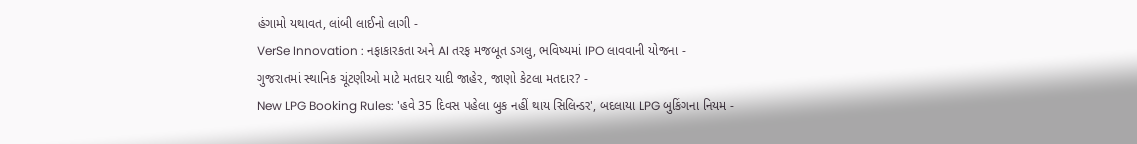હંગામો યથાવત, લાંબી લાઈનો લાગી -
VerSe Innovation : નફાકારકતા અને AI તરફ મજબૂત ડગલુ, ભવિષ્યમાં IPO લાવવાની યોજના -
ગુજરાતમાં સ્થાનિક ચૂંટણીઓ માટે મતદાર યાદી જાહેર, જાણો કેટલા મતદાર? -
New LPG Booking Rules: 'હવે 35 દિવસ પહેલા બુક નહીં થાય સિલિન્ડર', બદલાયા LPG બુકિંગના નિયમ -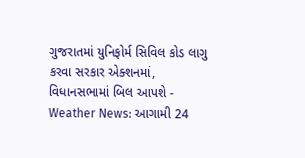ગુજરાતમાં યુનિફોર્મ સિવિલ કોડ લાગુ કરવા સરકાર એક્શનમાં, વિધાનસભામાં બિલ આપશે -
Weather News: આગામી 24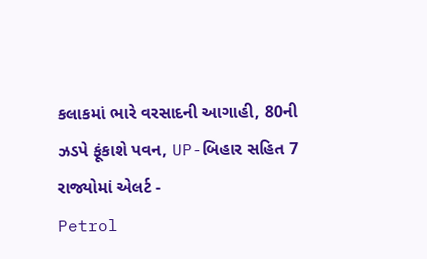કલાકમાં ભારે વરસાદની આગાહી, 80ની ઝડપે ફૂંકાશે પવન, UP-બિહાર સહિત 7 રાજ્યોમાં એલર્ટ -
Petrol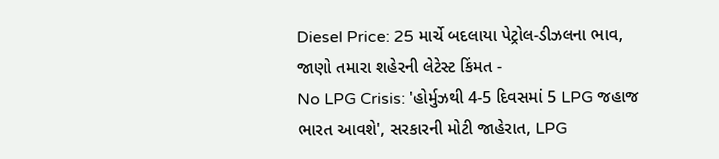Diesel Price: 25 માર્ચે બદલાયા પેટ્રોલ-ડીઝલના ભાવ, જાણો તમારા શહેરની લેટેસ્ટ કિંમત -
No LPG Crisis: 'હોર્મુઝથી 4-5 દિવસમાં 5 LPG જહાજ ભારત આવશે', સરકારની મોટી જાહેરાત, LPG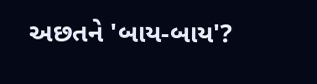અછતને 'બાય-બાય'?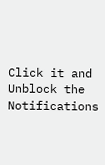Click it and Unblock the Notifications